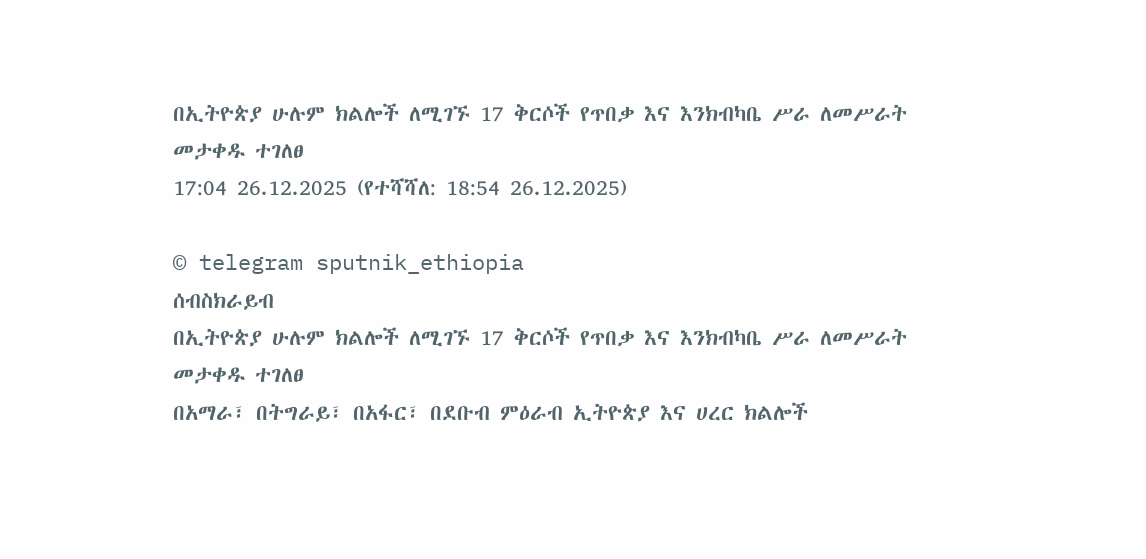በኢትዮጵያ ሁሉም ክልሎች ለሚገኙ 17 ቅርሶች የጥበቃ እና እንክብካቤ ሥራ ለመሥራት መታቀዱ ተገለፀ
17:04 26.12.2025 (የተሻሻለ: 18:54 26.12.2025)

© telegram sputnik_ethiopia
ሰብስክራይብ
በኢትዮጵያ ሁሉም ክልሎች ለሚገኙ 17 ቅርሶች የጥበቃ እና እንክብካቤ ሥራ ለመሥራት መታቀዱ ተገለፀ
በአማራ፣ በትግራይ፣ በአፋር፣ በደቡብ ምዕራብ ኢትዮጵያ እና ሀረር ክልሎች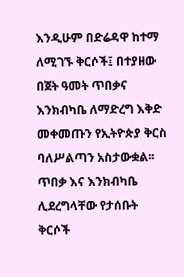እንዲሁም በድሬዳዋ ከተማ ለሚገኙ ቅርሶች፤ በተያዘው በጀት ዓመት ጥበቃና እንክብካቤ ለማድረግ እቅድ መቀመጡን የኢትዮጵያ ቅርስ ባለሥልጣን አስታውቋል፡፡
ጥበቃ እና እንክብካቤ ሊደረግላቸው የታሰቡት ቅርሶች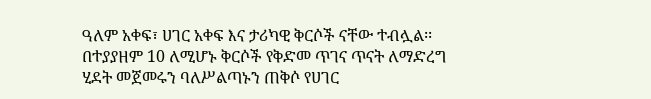ዓለም አቀፍ፣ ሀገር አቀፍ እና ታሪካዊ ቅርሶች ናቸው ተብሏል፡፡
በተያያዘም 10 ለሚሆኑ ቅርሶች የቅድመ ጥገና ጥናት ለማድረግ ሂደት መጀመሩን ባለሥልጣኑን ጠቅሶ የሀገር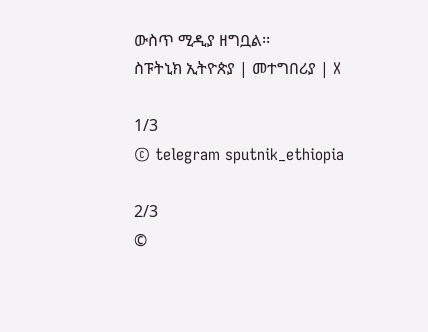ውስጥ ሚዲያ ዘግቧል፡፡
ስፑትኒክ ኢትዮጵያ | መተግበሪያ | X

1/3
© telegram sputnik_ethiopia

2/3
©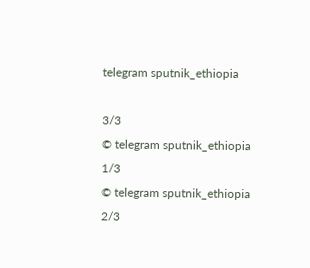telegram sputnik_ethiopia

3/3
© telegram sputnik_ethiopia
1/3
© telegram sputnik_ethiopia
2/3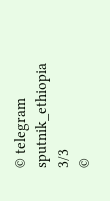© telegram sputnik_ethiopia
3/3
©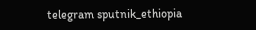telegram sputnik_ethiopia